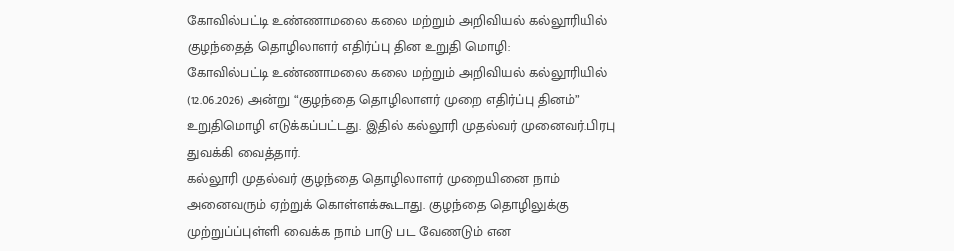கோவில்பட்டி உண்ணாமலை கலை மற்றும் அறிவியல் கல்லூரியில் குழந்தைத் தொழிலாளர் எதிர்ப்பு தின உறுதி மொழி:
கோவில்பட்டி உண்ணாமலை கலை மற்றும் அறிவியல் கல்லூரியில் (12.06.2026) அன்று “குழந்தை தொழிலாளர் முறை எதிர்ப்பு தினம்” உறுதிமொழி எடுக்கப்பட்டது. இதில் கல்லூரி முதல்வர் முனைவர்.பிரபு துவக்கி வைத்தார்.
கல்லூரி முதல்வர் குழந்தை தொழிலாளர் முறையினை நாம் அனைவரும் ஏற்றுக் கொள்ளக்கூடாது. குழந்தை தொழிலுக்கு முற்றுப்ப்புள்ளி வைக்க நாம் பாடு பட வேணடும் என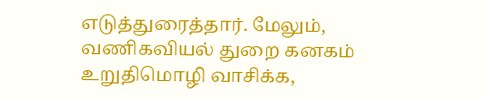எடுத்துரைத்தார். மேலும், வணிகவியல் துறை கனகம் உறுதிமொழி வாசிக்க,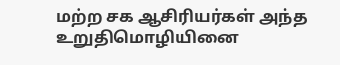மற்ற சக ஆசிரியர்கள் அந்த உறுதிமொழியினை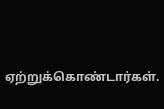ஏற்றுக்கொண்டார்கள்.